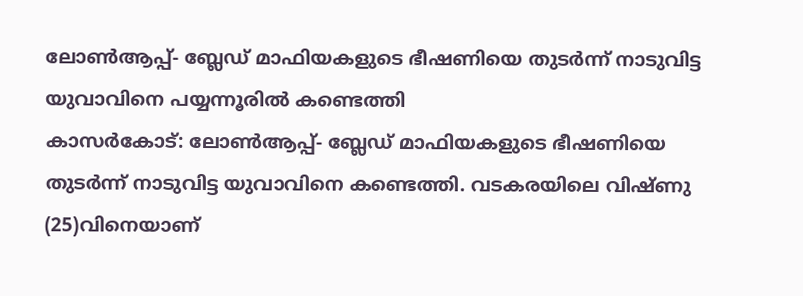ലോൺആപ്പ്- ബ്ലേഡ് മാഫിയകളുടെ ഭീഷണിയെ തുടർന്ന് നാടുവിട്ട യുവാവിനെ പയ്യന്നൂരിൽ കണ്ടെത്തി
കാസർകോട്: ലോൺആപ്പ്- ബ്ലേഡ് മാഫിയകളുടെ ഭീഷണിയെ തുടർന്ന് നാടുവിട്ട യുവാവിനെ കണ്ടെത്തി. വടകരയിലെ വിഷ്ണു (25)വിനെയാണ്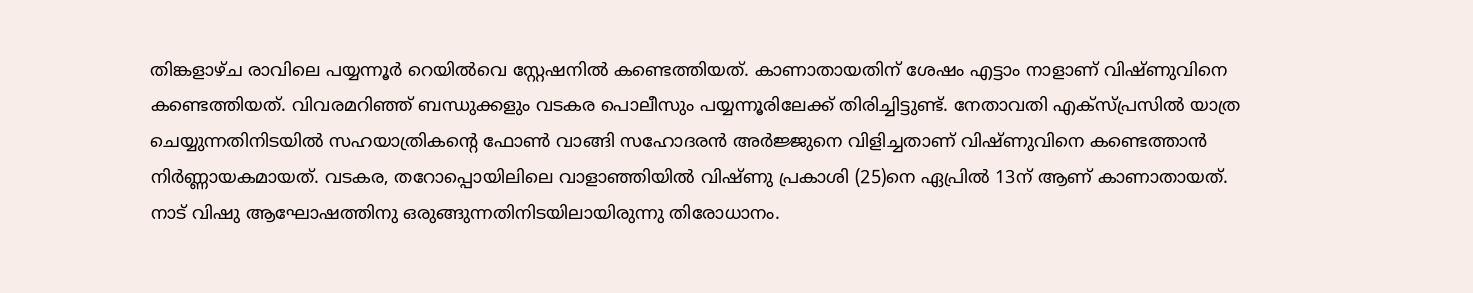തിങ്കളാഴ്ച രാവിലെ പയ്യന്നൂർ റെയിൽവെ സ്റ്റേഷനിൽ കണ്ടെത്തിയത്. കാണാതായതിന് ശേഷം എട്ടാം നാളാണ് വിഷ്ണുവിനെ കണ്ടെത്തിയത്. വിവരമറിഞ്ഞ് ബന്ധുക്കളും വടകര പൊലീസും പയ്യന്നൂരിലേക്ക് തിരിച്ചിട്ടുണ്ട്. നേതാവതി എക്സ്പ്രസിൽ യാത്ര ചെയ്യുന്നതിനിടയിൽ സഹയാത്രികന്റെ ഫോൺ വാങ്ങി സഹോദരൻ അർജ്ജുനെ വിളിച്ചതാണ് വിഷ്ണുവിനെ കണ്ടെത്താൻ നിർണ്ണായകമായത്. വടകര, തറോപ്പൊയിലിലെ വാളാഞ്ഞിയിൽ വിഷ്ണു പ്രകാശി (25)നെ ഏപ്രിൽ 13ന് ആണ് കാണാതായത്. നാട് വിഷു ആഘോഷത്തിനു ഒരുങ്ങുന്നതിനിടയിലായിരുന്നു തിരോധാനം.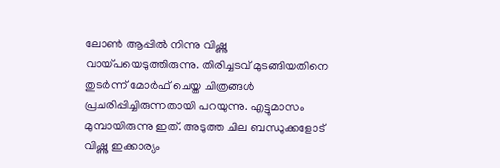ലോൺ ആപ്പിൽ നിന്നു വിഷ്ണു വായ്പയെടുത്തിരുന്നു. തിരിച്ചടവ് മുടങ്ങിയതിനെ തുടർന്ന് മോർഫ് ചെയ്ത ചിത്രങ്ങൾ പ്രചരിപ്പിച്ചിരുന്നതായി പറയുന്നു. എട്ടുമാസം മുമ്പായിരുന്നു ഇത്. അടുത്ത ചില ബന്ധുക്കളോട് വിഷ്ണു ഇക്കാര്യം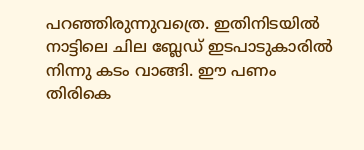പറഞ്ഞിരുന്നുവത്രെ. ഇതിനിടയിൽ നാട്ടിലെ ചില ബ്ലേഡ് ഇടപാടുകാരിൽ നിന്നു കടം വാങ്ങി. ഈ പണം തിരികെ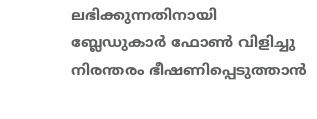ലഭിക്കുന്നതിനായി ബ്ലേഡുകാർ ഫോൺ വിളിച്ചു നിരന്തരം ഭീഷണിപ്പെടുത്താൻ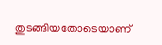തുടങ്ങിയതോടെയാണ്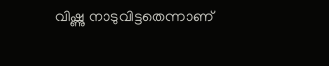വിഷ്ണു നാടുവിട്ടതെന്നാണ്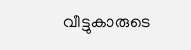വീട്ടുകാരുടെ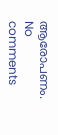ആരോപണം.
No comments